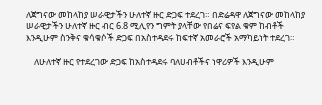ለጀግናው መከላከያ ሠራዊታችን ሁለተኛ ዙር ድጋፍ ተደረገ። በድሬዳዋ ለጀግናው መከላከያ ሠራዊታችን ሁለተኛ ዙር ብር 6.8 ሚሊየን ግምት ያላቸው የበሬና ፍየል ቁም ከብቶች እንዲሁም ስንቅና ቁሳቁሶች ድጋፍ በአስተዳደሩ ከፍተኛ አመራሮች አማካይነት ተደረገ።

    ለሁለተኛ ዙር የተደረገው ድጋፍ ከአስተዳደሩ ባለሀብቶችና ነዋሪዎች እንዲሁም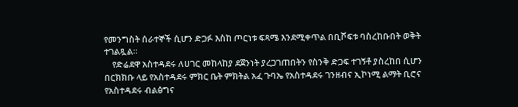የመንግስት ሰራተኞች ሲሆን ድጋፉ እስከ ጦርነቱ ፍጻሜ እንደሚቀጥል በቢሾፍቱ ባስረከቡበት ወቅት ተገልጿል።
    የድሬደዋ አስተዳደሩ ለሀገር መከላከያ ደጀንነት ያረጋገጠበትን የስንቅ ድጋፍ ተገኝቶ ያስረከበ ሲሆን በርክክቡ ላይ የአስተዳደሩ ምክር ቤት ምክትል አፈ ጉባኤ የአስተዳደሩ ገንዘብና ኢኮነሚ ልማት ቢሮና የአስተዳደሩ ብልፅግና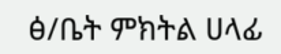ፅ/ቤት ምክትል ሀላፊ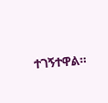ተገኝተዋል።